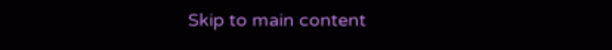Skip to main content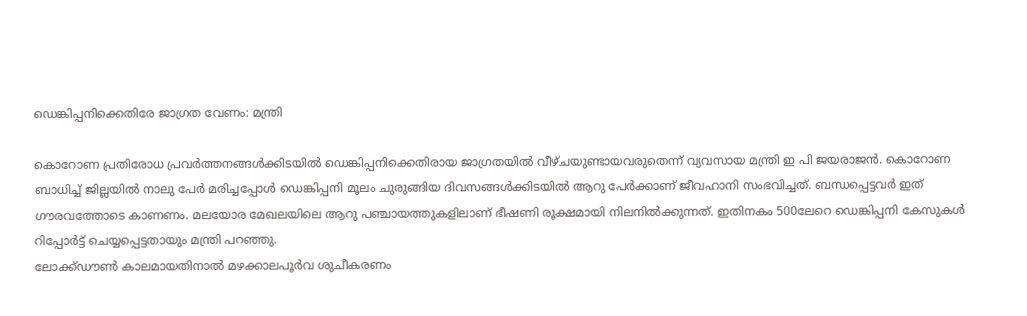ഡെങ്കിപ്പനിക്കെതിരേ ജാഗ്രത വേണം: മന്ത്രി

കൊറോണ പ്രതിരോധ പ്രവര്‍ത്തനങ്ങള്‍ക്കിടയില്‍ ഡെങ്കിപ്പനിക്കെതിരായ ജാഗ്രതയില്‍ വീഴ്ചയുണ്ടായവരുതെന്ന് വ്യവസായ മന്ത്രി ഇ പി ജയരാജന്‍. കൊറോണ ബാധിച്ച് ജില്ലയില്‍ നാലു പേര്‍ മരിച്ചപ്പോള്‍ ഡെങ്കിപ്പനി മൂലം ചുരുങ്ങിയ ദിവസങ്ങള്‍ക്കിടയില്‍ ആറു പേര്‍ക്കാണ് ജീവഹാനി സംഭവിച്ചത്. ബന്ധപ്പെട്ടവര്‍ ഇത് ഗൗരവത്തോടെ കാണണം. മലയോര മേഖലയിലെ ആറു പഞ്ചായത്തുകളിലാണ് ഭീഷണി രൂക്ഷമായി നിലനില്‍ക്കുന്നത്. ഇതിനകം 500ലേറെ ഡെങ്കിപ്പനി കേസുകള്‍ റിപ്പോര്‍ട്ട് ചെയ്യപ്പെട്ടതായും മന്ത്രി പറഞ്ഞു.
ലോക്ക്ഡൗണ്‍ കാലമായതിനാല്‍ മഴക്കാലപൂര്‍വ ശുചീകരണം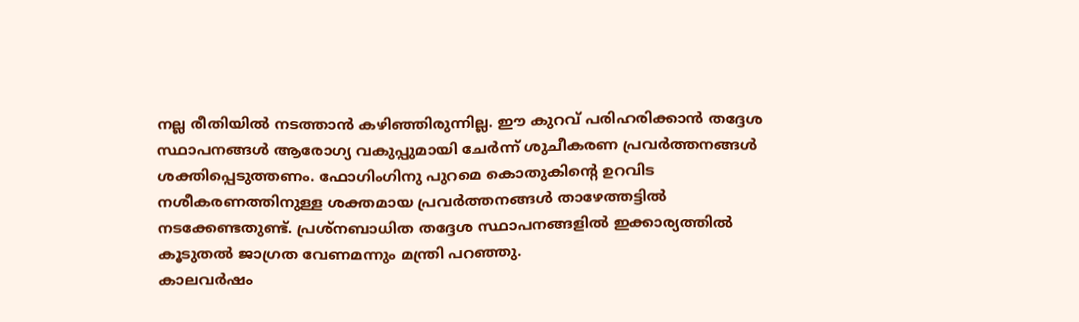നല്ല രീതിയില്‍ നടത്താന്‍ കഴിഞ്ഞിരുന്നില്ല. ഈ കുറവ് പരിഹരിക്കാന്‍ തദ്ദേശ സ്ഥാപനങ്ങള്‍ ആരോഗ്യ വകുപ്പുമായി ചേര്‍ന്ന് ശുചീകരണ പ്രവര്‍ത്തനങ്ങള്‍ ശക്തിപ്പെടുത്തണം. ഫോഗിംഗിനു പുറമെ കൊതുകിന്റെ ഉറവിട നശീകരണത്തിനുള്ള ശക്തമായ പ്രവര്‍ത്തനങ്ങള്‍ താഴേത്തട്ടില്‍ നടക്കേണ്ടതുണ്ട്. പ്രശ്‌നബാധിത തദ്ദേശ സ്ഥാപനങ്ങളില്‍ ഇക്കാര്യത്തില്‍ കൂടുതല്‍ ജാഗ്രത വേണമന്നും മന്ത്രി പറഞ്ഞു.
കാലവര്‍ഷം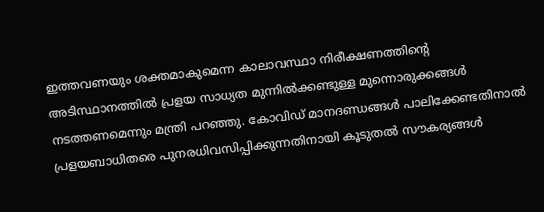ഇത്തവണയും ശക്തമാകുമെന്ന കാലാവസ്ഥാ നിരീക്ഷണത്തിന്റെ അടിസ്ഥാനത്തില്‍ പ്രളയ സാധ്യത മുന്നില്‍ക്കണ്ടുള്ള മുന്നൊരുക്കങ്ങള്‍ നടത്തണമെന്നും മന്ത്രി പറഞ്ഞു. കോവിഡ് മാനദണ്ഡങ്ങള്‍ പാലിക്കേണ്ടതിനാല്‍ പ്രളയബാധിതരെ പുനരധിവസിപ്പിക്കുന്നതിനായി കൂടുതല്‍ സൗകര്യങ്ങള്‍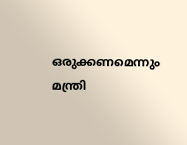ഒരുക്കണമെന്നും മന്ത്രി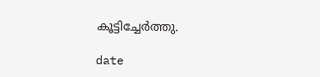കൂട്ടിച്ചേര്‍ത്തു.

date